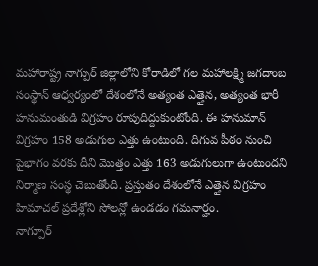మహారాష్ట్ర నాగ్పుర్ జిల్లాలోని కోరాడిలో గల మహాలక్ష్మి జగదాంబ సంస్థాన్ ఆధ్వర్యంలో దేశంలోనే అత్యంత ఎత్తైన, అత్యంత భారీ హనుమంతుడి విగ్రహం రూపుదిద్దుకుంటోంది. ఈ హనుమాన్ విగ్రహం 158 అడుగుల ఎత్తు ఉంటుంది. దిగువ పీఠం నుంచి పైభాగం వరకు దీని మొత్తం ఎత్తు 163 అడుగులుగా ఉంటుందని నిర్మాణ సంస్థ చెబుతోంది. ప్రస్తుతం దేశంలోనే ఎత్తైన విగ్రహం హిమాచల్ ప్రదేశ్లోని సోలన్లో ఉండడం గమనార్హం.
నాగ్పూర్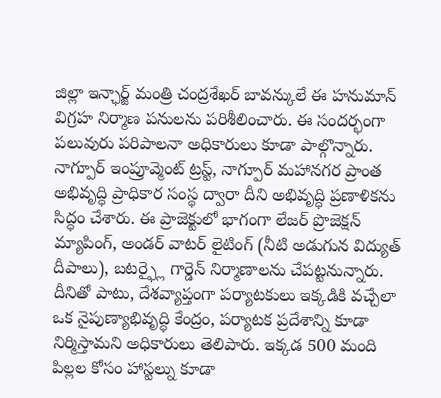జిల్లా ఇన్ఛార్జ్ మంత్రి చంద్రశేఖర్ బావన్కులే ఈ హనుమాన్ విగ్రహ నిర్మాణ పనులను పరిశీలించారు. ఈ సందర్భంగా పలువురు పరిపాలనా అధికారులు కూడా పాల్గొన్నారు. నాగ్పూర్ ఇంప్రూవ్మెంట్ ట్రస్ట్, నాగ్పూర్ మహానగర ప్రాంత అభివృద్ధి ప్రాధికార సంస్థ ద్వారా దీని అభివృద్ధి ప్రణాళికను సిద్ధం చేశారు. ఈ ప్రాజెక్టులో భాగంగా లేజర్ ప్రొజెక్షన్ మ్యాపింగ్, అండర్ వాటర్ లైటింగ్ (నీటి అడుగున విద్యుత్ దీపాలు), బటర్ఫ్లై గార్డెన్ నిర్మాణాలను చేపట్టనున్నారు. దీనితో పాటు, దేశవ్యాప్తంగా పర్యాటకులు ఇక్కడికి వచ్చేలా ఒక నైపుణ్యాభివృద్ధి కేంద్రం, పర్యాటక ప్రదేశాన్ని కూడా నిర్మిస్తామని అధికారులు తెలిపారు. ఇక్కడ 500 మంది పిల్లల కోసం హాస్టల్ను కూడా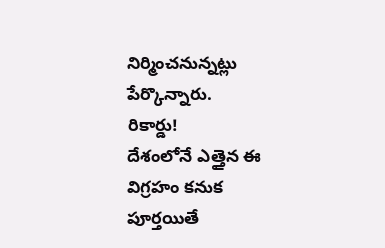నిర్మించనున్నట్లు పేర్కొన్నారు.
రికార్డు!
దేశంలోనే ఎత్తైన ఈ విగ్రహం కనుక పూర్తయితే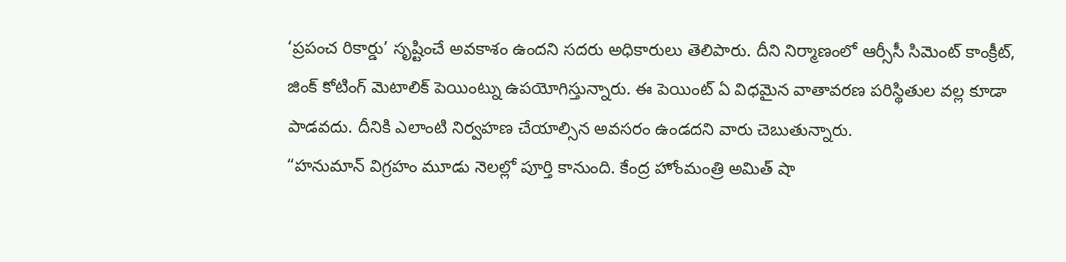‘ప్రపంచ రికార్డు’ సృష్టించే అవకాశం ఉందని సదరు అధికారులు తెలిపారు. దీని నిర్మాణంలో ఆర్సీసీ సిమెంట్ కాంక్రీట్, జింక్ కోటింగ్ మెటాలిక్ పెయింట్ను ఉపయోగిస్తున్నారు. ఈ పెయింట్ ఏ విధమైన వాతావరణ పరిస్థితుల వల్ల కూడా పాడవదు. దీనికి ఎలాంటి నిర్వహణ చేయాల్సిన అవసరం ఉండదని వారు చెబుతున్నారు.
“హనుమాన్ విగ్రహం మూడు నెలల్లో పూర్తి కానుంది. కేంద్ర హోంమంత్రి అమిత్ షా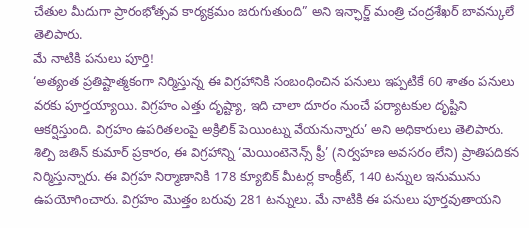చేతుల మీదుగా ప్రారంభోత్సవ కార్యక్రమం జరుగుతుంది” అని ఇన్ఛార్జ్ మంత్రి చంద్రశేఖర్ బావన్కులే తెలిపారు.
మే నాటికి పనులు పూర్తి!
‘అత్యంత ప్రతిష్టాత్మకంగా నిర్మిస్తున్న ఈ విగ్రహానికి సంబంధించిన పనులు ఇప్పటికే 60 శాతం పనులు వరకు పూర్తయ్యాయి. విగ్రహం ఎత్తు దృష్ట్యా, ఇది చాలా దూరం నుంచే పర్యాటకుల దృష్టిని ఆకర్షిస్తుంది. విగ్రహం ఉపరితలంపై అక్రిలిక్ పెయింట్ను వేయనున్నారు’ అని అధికారులు తెలిపారు. శిల్పి జతిన్ కుమార్ ప్రకారం, ఈ విగ్రహాన్ని ‘మెయింటెనెన్స్ ఫ్రీ’ (నిర్వహణ అవసరం లేని) ప్రాతిపదికన నిర్మిస్తున్నారు. ఈ విగ్రహ నిర్మాణానికి 178 క్యూబిక్ మీటర్ల కాంక్రీట్, 140 టన్నుల ఇనుమును ఉపయోగించారు. విగ్రహం మొత్తం బరువు 281 టన్నులు. మే నాటికి ఈ పనులు పూర్తవుతాయని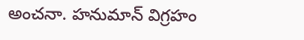అంచనా. హనుమాన్ విగ్రహం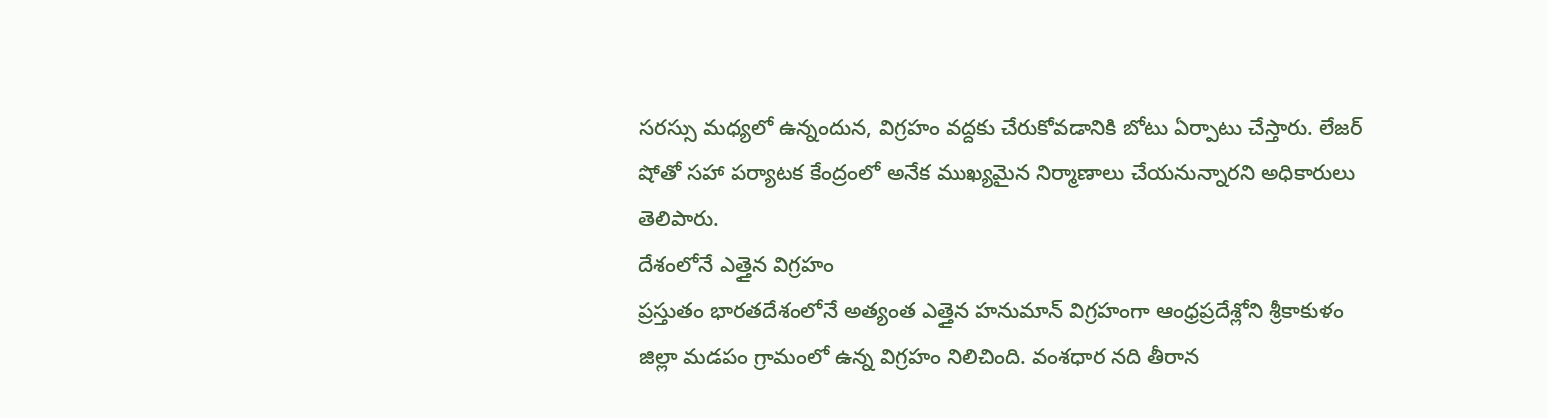సరస్సు మధ్యలో ఉన్నందున, విగ్రహం వద్దకు చేరుకోవడానికి బోటు ఏర్పాటు చేస్తారు. లేజర్ షోతో సహా పర్యాటక కేంద్రంలో అనేక ముఖ్యమైన నిర్మాణాలు చేయనున్నారని అధికారులు తెలిపారు.
దేశంలోనే ఎత్తైన విగ్రహం
ప్రస్తుతం భారతదేశంలోనే అత్యంత ఎత్తైన హనుమాన్ విగ్రహంగా ఆంధ్రప్రదేశ్లోని శ్రీకాకుళం జిల్లా మడపం గ్రామంలో ఉన్న విగ్రహం నిలిచింది. వంశధార నది తీరాన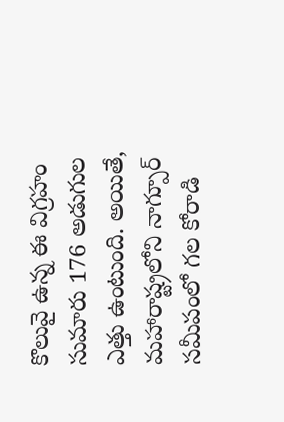కొలువై ఉన్న ఈ విగ్రహం సుమారు 176 అడుగుల ఎత్తు ఉంటుంది. అయితే, మహారాష్ట్రలోని నాగ్పూర్ సమీపంలో గల కోరాడి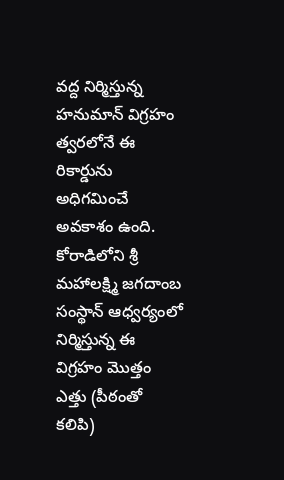వద్ద నిర్మిస్తున్న హనుమాన్ విగ్రహం త్వరలోనే ఈ రికార్డును అధిగమించే అవకాశం ఉంది. కోరాడిలోని శ్రీ మహాలక్ష్మి జగదాంబ సంస్థాన్ ఆధ్వర్యంలో నిర్మిస్తున్న ఈ విగ్రహం మొత్తం ఎత్తు (పీఠంతో కలిపి)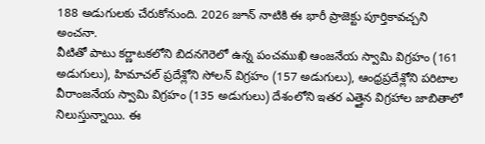188 అడుగులకు చేరుకోనుంది. 2026 జూన్ నాటికి ఈ భారీ ప్రాజెక్టు పూర్తికావచ్చని అంచనా.
వీటితో పాటు కర్ణాటకలోని బిదనగెరెలో ఉన్న పంచముఖి ఆంజనేయ స్వామి విగ్రహం (161 అడుగులు), హిమాచల్ ప్రదేశ్లోని సోలన్ విగ్రహం (157 అడుగులు), ఆంధ్రప్రదేశ్లోని పరిటాల వీరాంజనేయ స్వామి విగ్రహం (135 అడుగులు) దేశంలోని ఇతర ఎత్తైన విగ్రహాల జాబితాలో నిలుస్తున్నాయి. ఈ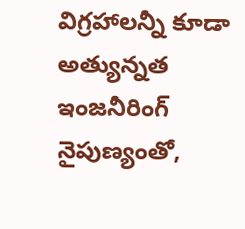విగ్రహాలన్నీ కూడా అత్యున్నత ఇంజనీరింగ్ నైపుణ్యంతో,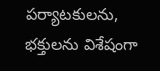పర్యాటకులను, భక్తులను విశేషంగా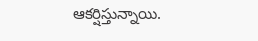ఆకర్షిస్తున్నాయి.